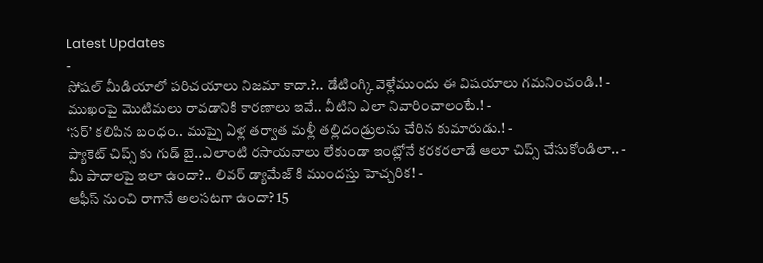Latest Updates
-
సోషల్ మీడియాలో పరిచయాలు నిజమా కాదా.?.. డేటింగ్కి వెళ్లేముందు ఈ విషయాలు గమనించండి.! -
ముఖంపై మొటిమలు రావడానికి కారణాలు ఇవే.. వీటిని ఎలా నివారించాలంటే.! -
‘సర్’ కలిపిన బంధం.. ముప్పై ఏళ్ల తర్వాత మళ్లీ తల్లిదండ్రులను చేరిన కుమారుడు.! -
ప్యాకెట్ చిప్స్ కు గుడ్ బై..ఎలాంటి రసాయనాలు లేకుండా ఇంట్లోనే కరకరలాడే ఆలూ చిప్స్ చేసుకోండిలా.. -
మీ పాదాలపై ఇలా ఉందా?.. లివర్ డ్యామేజ్ కి ముందస్తు హెచ్చరిక! -
ఆఫీస్ నుంచి రాగానే అలసటగా ఉందా? 15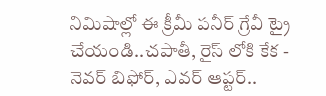నిమిషాల్లో ఈ క్రీమీ పనీర్ గ్రేవీ ట్రై చేయండి..చపాతీ, రైస్ లోకి కేక -
నెవర్ బిఫోర్, ఎవర్ ఆప్టర్..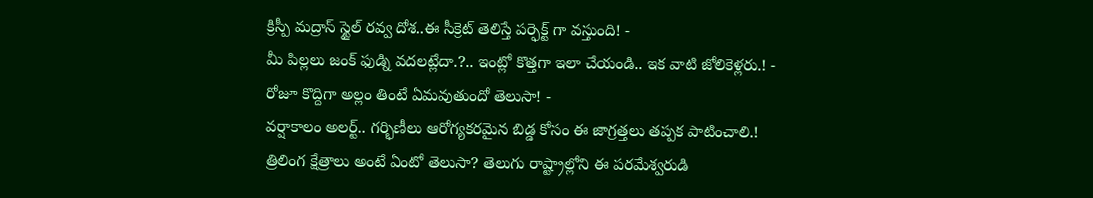క్రిస్పీ మద్రాస్ స్టైల్ రవ్వ దోశ..ఈ సీక్రెట్ తెలిస్తే పర్ఫెక్ట్ గా వస్తుంది! -
మీ పిల్లలు జంక్ ఫుడ్ని వదలట్లేదా.?.. ఇంట్లో కొత్తగా ఇలా చేయండి.. ఇక వాటి జోలికెళ్లరు.! -
రోజూ కొద్దిగా అల్లం తింటే ఏమవుతుందో తెలుసా! -
వర్షాకాలం అలర్ట్.. గర్భిణీలు ఆరోగ్యకరమైన బిడ్డ కోసం ఈ జాగ్రత్తలు తప్పక పాటించాలి.!
త్రిలింగ క్షేత్రాలు అంటే ఏంటో తెలుసా? తెలుగు రాష్ట్రాల్లోని ఈ పరమేశ్వరుడి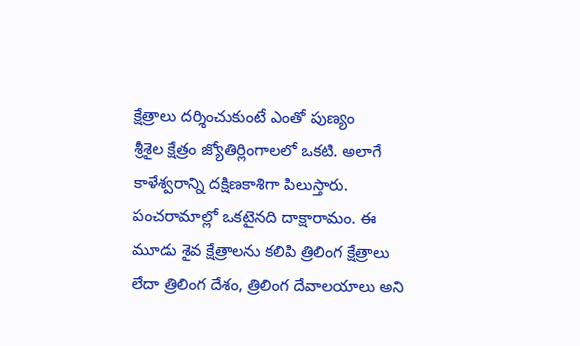క్షేత్రాలు దర్శించుకుంటే ఎంతో పుణ్యం
శ్రీశైల క్షేత్రం జ్యోతిర్లింగాలలో ఒకటి. అలాగే కాళేశ్వరాన్ని దక్షిణకాశిగా పిలుస్తారు. పంచరామాల్లో ఒకటైనది దాక్షారామం. ఈ మూడు శైవ క్షేత్రాలను కలిపి త్రిలింగ క్షేత్రాలు లేదా త్రిలింగ దేశం, త్రిలింగ దేవాలయాలు అని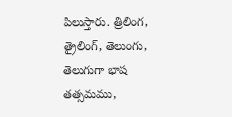పిలుస్తారు. త్రిలింగ, త్రైలింగ్, తెలుంగు, తెలుగుగా భాష తత్సమము,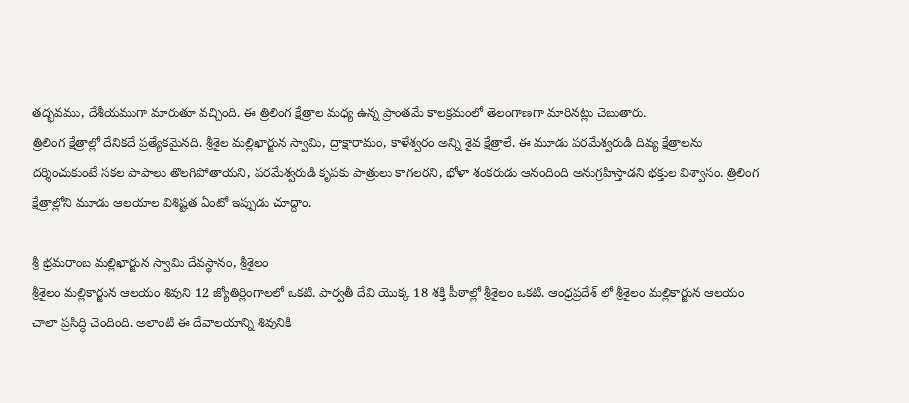తద్భవము, దేశీయముగా మారుతూ వచ్చింది. ఈ త్రిలింగ క్షేత్రాల మధ్య ఉన్న ప్రాంతమే కాలక్రమంలో తెలంగాణగా మారినట్లు చెబుతారు.
త్రిలింగ క్షేత్రాల్లో దేనికదే ప్రత్యేకమైనది. శ్రీశైల మల్లిఖార్జున స్వామి, ద్రాక్షారామం, కాళేశ్వరం అన్ని శైవ క్షేత్రాలే. ఈ మూడు పరమేశ్వరుడి దివ్య క్షేత్రాలను దర్శించుకుంటే సకల పాపాలు తొలగిపోతాయని, పరమేశ్వరుడి కృపకు పాత్రులు కాగలరని, భోళా శంకరుడు ఆనందింది అనుగ్రహిస్తాడని భక్తుల విశ్వాసం. త్రిలింగ క్షేత్రాల్లోని మూడు ఆలయాల విశిష్టత ఏంటో ఇప్పుడు చూద్దాం.

శ్రీ భ్రమరాంబ మల్లిఖార్జున స్వామి దేవస్థానం, శ్రీశైలం
శ్రీశైలం మల్లికార్జున ఆలయం శివుని 12 జ్యోతిర్లింగాలలో ఒకటి. పార్వతీ దేవి యొక్క 18 శక్తి పీఠాల్లో శ్రీశైలం ఒకటి. ఆంధ్రప్రదేశ్ లో శ్రీశైలం మల్లికార్జున ఆలయం చాలా ప్రసిద్ధి చెందింది. అలాంటి ఈ దేవాలయాన్ని శివునికి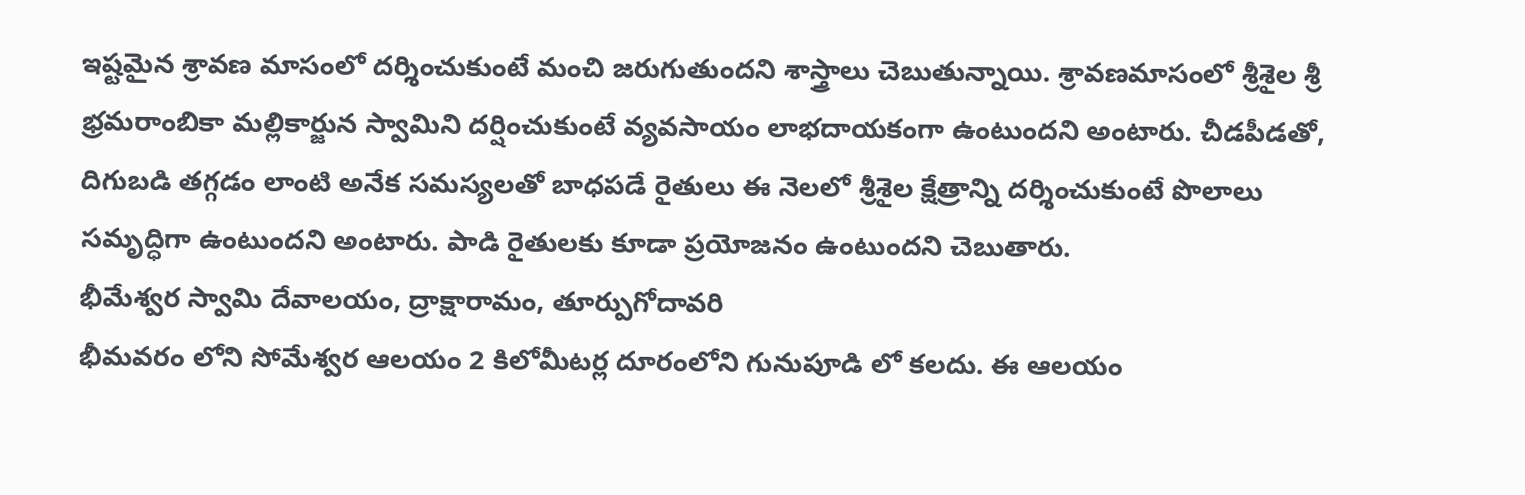ఇష్టమైన శ్రావణ మాసంలో దర్శించుకుంటే మంచి జరుగుతుందని శాస్త్రాలు చెబుతున్నాయి. శ్రావణమాసంలో శ్రీశైల శ్రీ భ్రమరాంబికా మల్లికార్జున స్వామిని దర్షించుకుంటే వ్యవసాయం లాభదాయకంగా ఉంటుందని అంటారు. చీడపీడతో, దిగుబడి తగ్గడం లాంటి అనేక సమస్యలతో బాధపడే రైతులు ఈ నెలలో శ్రీశైల క్షేత్రాన్ని దర్శించుకుంటే పొలాలు సమృద్ధిగా ఉంటుందని అంటారు. పాడి రైతులకు కూడా ప్రయోజనం ఉంటుందని చెబుతారు.
భీమేశ్వర స్వామి దేవాలయం, ద్రాక్షారామం, తూర్పుగోదావరి
భీమవరం లోని సోమేశ్వర ఆలయం 2 కిలోమీటర్ల దూరంలోని గునుపూడి లో కలదు. ఈ ఆలయం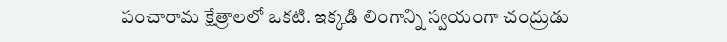పంచారామ క్షేత్రాలలో ఒకటి. ఇక్కడి లింగాన్ని స్వయంగా చంద్రుడు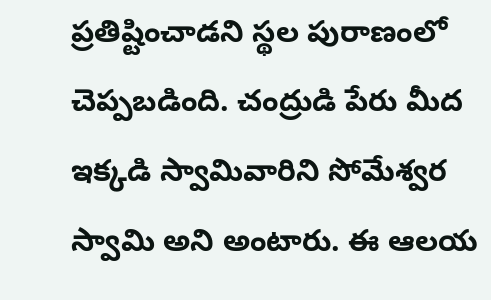ప్రతిష్టించాడని స్థల పురాణంలో చెప్పబడింది. చంద్రుడి పేరు మీద ఇక్కడి స్వామివారిని సోమేశ్వర స్వామి అని అంటారు. ఈ ఆలయ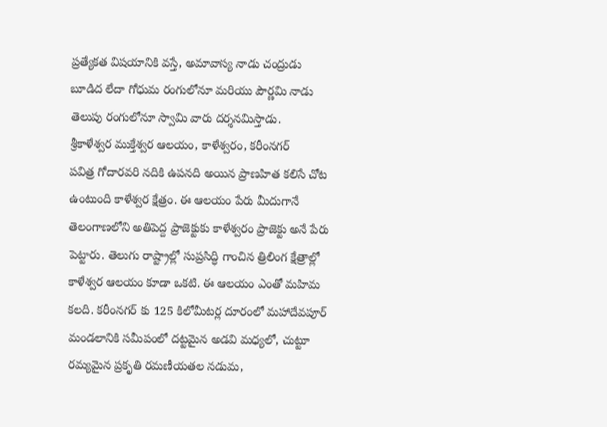ప్రత్యేకత విషయానికి వస్తే, అమావాస్య నాడు చంద్రుడు బూడిద లేదా గోధుమ రంగులోనూ మరియు పౌర్ణమి నాడు తెలుపు రంగులోనూ స్వామి వారు దర్శనమిస్తాడు.
శ్రీకాళేశ్వర ముక్తేశ్వర ఆలయం, కాళేశ్వరం, కరీంనగర్
పవిత్ర గోదారవరి నదికి ఉపనది అయిన ప్రాణహిత కలిసే చోట ఉంటుంది కాళేశ్వర క్షేత్రం. ఈ ఆలయం పేరు మీదుగానే తెలంగాణలోని అతిపెద్ద ప్రాజెక్టుకు కాళేశ్వరం ప్రాజెక్టు అనే పేరు పెట్టారు. తెలుగు రాష్ట్రాల్లో సుప్రసిద్ధి గాంచిన త్రిలింగ క్షేత్రాల్లో కాళేశ్వర ఆలయం కూడా ఒకటి. ఈ ఆలయం ఎంతో మహిమ కలది. కరీంనగర్ కు 125 కిలోమీటర్ల దూరంలో మహాదేవపూర్ మండలానికి సమీపంలో దట్టమైన అడవి మధ్యలో, చుట్టూ రమ్యమైన ప్రకృతి రమణీయతల నడుమ,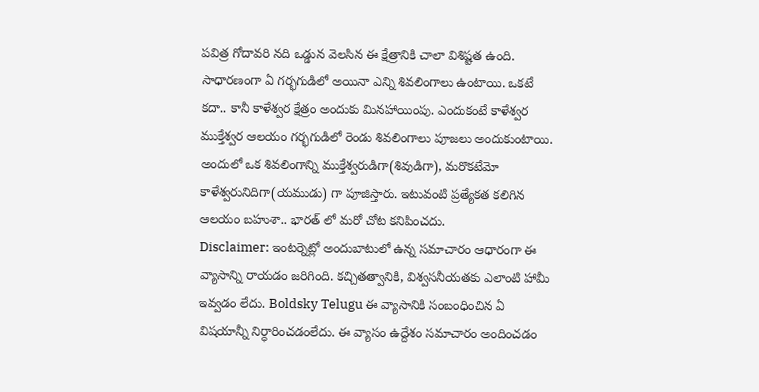పవిత్ర గోదావరి నది ఒడ్డున వెలసిన ఈ క్షేత్రానికి చాలా విశిష్టత ఉంది.
సాధారణంగా ఏ గర్భగుడిలో అయినా ఎన్ని శివలింగాలు ఉంటాయి. ఒకటే కదా.. కానీ కాళేశ్వర క్షేత్రం అందుకు మినహాయింపు. ఎందుకంటే కాళేశ్వర ముక్తేశ్వర ఆలయం గర్భగుడిలో రెండు శివలింగాలు పూజలు అందుకుంటాయి. అందులో ఒక శివలింగాన్ని ముక్తేశ్వరుడిగా(శివుడిగా), మరొకటేమో కాళేశ్వరునిదిగా(యముడు) గా పూజిస్తారు. ఇటువంటి ప్రత్యేకత కలిగిన ఆలయం బహుశా.. భారత్ లో మరో చోట కనిపించదు.
Disclaimer: ఇంటర్నెట్లో అందుబాటులో ఉన్న సమాచారం ఆధారంగా ఈ వ్యాసాన్ని రాయడం జరిగింది. కచ్చితత్వానికి, విశ్వసనీయతకు ఎలాంటి హామీ ఇవ్వడం లేదు. Boldsky Telugu ఈ వ్యాసానికి సంబంధించిన ఏ విషయాన్నీ నిర్ధారించడంలేదు. ఈ వ్యాసం ఉద్దేశం సమాచారం అందించడం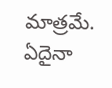మాత్రమే. ఏదైనా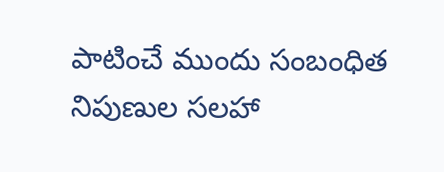పాటించే ముందు సంబంధిత నిపుణుల సలహా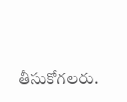తీసుకోగలరు.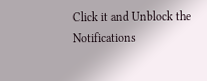Click it and Unblock the Notifications